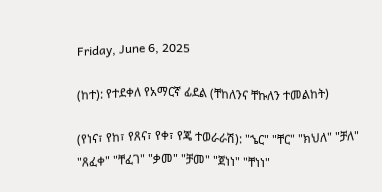Friday, June 6, 2025

(ከተ): የተደቀለ የአማርኛ ፊደል (ቸከለንና ቸኩለን ተመልከት)

(የነና፣ የከ፣ የጸና፣ የቀ፣ የጄ ተወራራሽ): "ኄር" "ቸር" "ክህለ" "ቻለ" "ጸፈቀ" "ቸፈገ" "ቃመ" "ቻመ" "ጀነነ" "ቸነነ"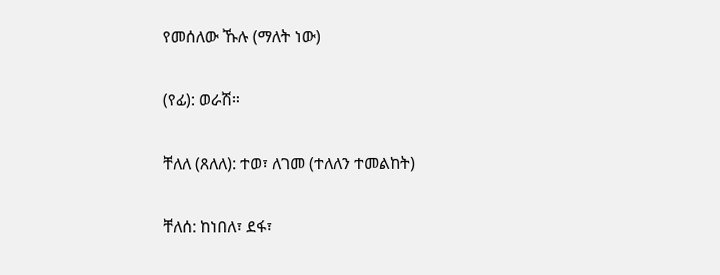የመሰለው ኹሉ (ማለት ነው)

(የፊ): ወራሽ።

ቸለለ (ጸለለ): ተወ፣ ለገመ (ተለለን ተመልከት)

ቸለሰ: ከነበለ፣ ደፋ፣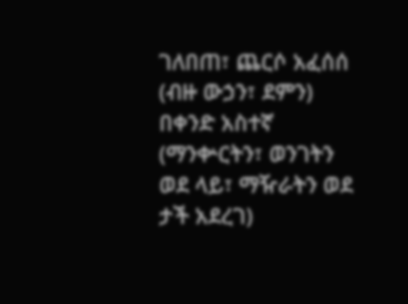ገለበጠ፣ ጨርሶ አፈሰሰ (ብዙ ውኃን፣ ደምን) በቀንድ አስተኛ (ማንቍርትን፣ ወንገትን ወደ ላይ፣ ማዥራትን ወደ ታች አደረገ)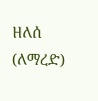ዘለሰ (ለማረድ)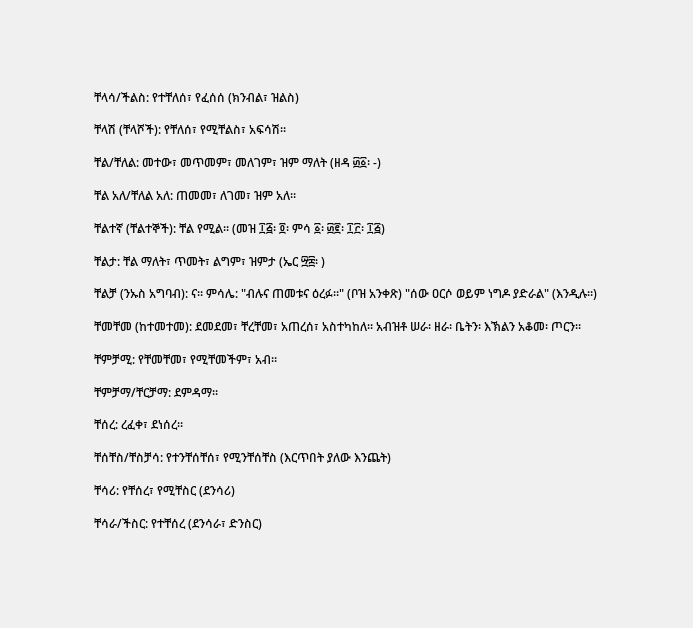ቸላሳ/ችልስ: የተቸለሰ፣ የፈሰሰ (ክንብል፣ ዝልስ)

ቸላሽ (ቸላሾች): የቸለሰ፣ የሚቸልስ፣ አፍሳሽ።

ቸል/ቸለል: መተው፣ መጥመም፣ መለገም፣ ዝም ማለት (ዘዳ ፴፩፡ -)

ቸል አለ/ቸለል አለ: ጠመመ፣ ለገመ፣ ዝም አለ።

ቸልተኛ (ቸልተኞች): ቸል የሚል። (መዝ ፲፭፡ ፬፡ ምሳ ፩፡ ፴፪፡ ፲፫፡ ፲፭)

ቸልታ: ቸል ማለት፣ ጥመት፣ ልግም፣ ዝምታ (ኤር ፵፰፡ )

ቸልቻ (ንኡስ አግባብ): ና። ምሳሌ: "ብሉና ጠመቱና ዕረፉ።" (ቦዝ አንቀጽ) "ሰው ዐርሶ ወይም ነግዶ ያድራል" (እንዲሉ።)

ቸመቸመ (ከተመተመ): ደመደመ፣ ቸረቸመ፣ አጠረሰ፣ አስተካከለ። አብዝቶ ሠራ፡ ዘራ፡ ቤትን፡ እኽልን አቆመ፡ ጦርን።

ቸምቻሚ: የቸመቸመ፣ የሚቸመችም፣ አብ።

ቸምቻማ/ቸርቻማ: ደምዳማ።

ቸሰረ: ረፈቀ፣ ደነሰረ።

ቸሰቸስ/ቸስቻሳ: የተንቸሰቸሰ፣ የሚንቸሰቸስ (እርጥበት ያለው እንጨት)

ቸሳሪ: የቸሰረ፣ የሚቸስር (ደንሳሪ)

ቸሳራ/ችስር: የተቸሰረ (ደንሳራ፣ ድንስር)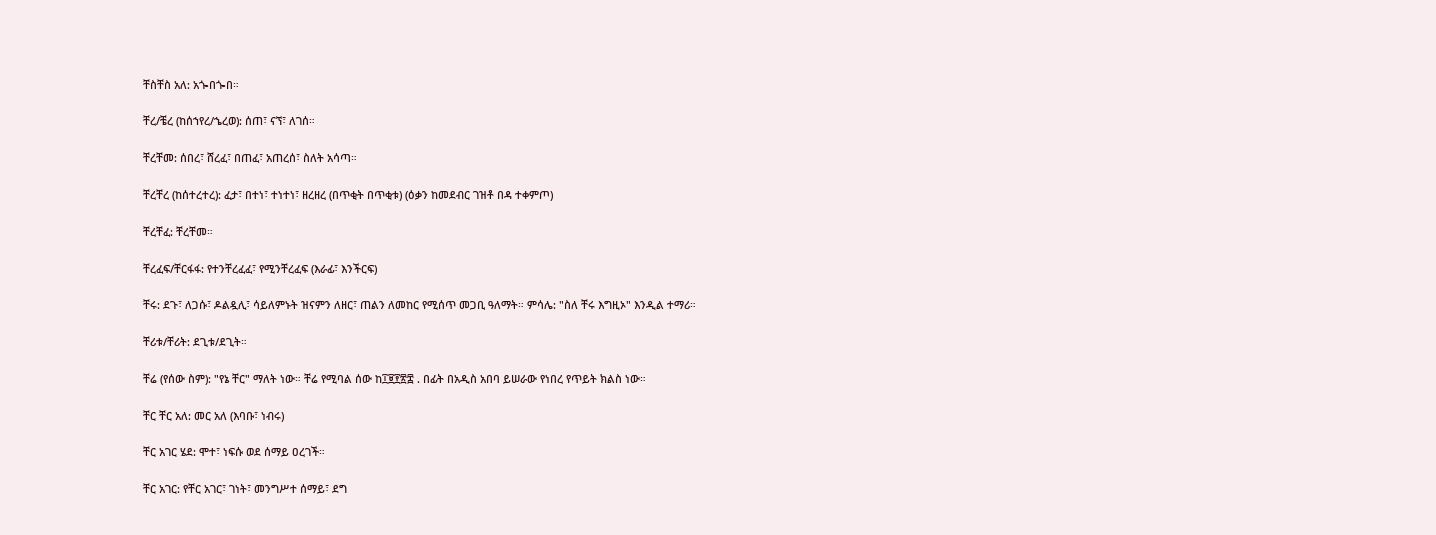ቸስቸስ አለ: አጐበጐበ።

ቸረ/ቼረ (ከሰኀየረ/ኄረወ): ሰጠ፣ ናኘ፣ ለገሰ።

ቸረቸመ: ሰበረ፣ ሸረፈ፣ በጠፈ፣ አጠረሰ፣ ስለት አሳጣ።

ቸረቸረ (ከሰተረተረ): ፈታ፣ በተነ፣ ተነተነ፣ ዘረዘረ (በጥቂት በጥቂቱ) (ዕቃን ከመደብር ገዝቶ በዳ ተቀምጦ)

ቸረቸፈ: ቸረቸመ።

ቸረፈፍ/ቸርፋፋ: የተንቸረፈፈ፣ የሚንቸረፈፍ (እራፊ፣ እንችርፍ)

ቸሩ: ደጉ፣ ለጋሱ፣ ዶልዷሊ፣ ሳይለምኑት ዝናምን ለዘር፣ ጠልን ለመከር የሚሰጥ መጋቢ ዓለማት። ምሳሌ: "ስለ ቸሩ እግዚኦ" እንዲል ተማሪ።

ቸሪቱ/ቸሪት: ደጊቱ/ደጊት።

ቸሬ (የሰው ስም): "የኔ ቸር" ማለት ነው። ቸሬ የሚባል ሰው ከ፲፱፻፳፰ . በፊት በአዲስ አበባ ይሠራው የነበረ የጥይት ክልስ ነው።

ቸር ቸር አለ: መር አለ (እባቡ፣ ነብሩ)

ቸር አገር ሄደ: ሞተ፣ ነፍሱ ወደ ሰማይ ዐረገች።

ቸር አገር: የቸር አገር፣ ገነት፣ መንግሥተ ሰማይ፣ ደግ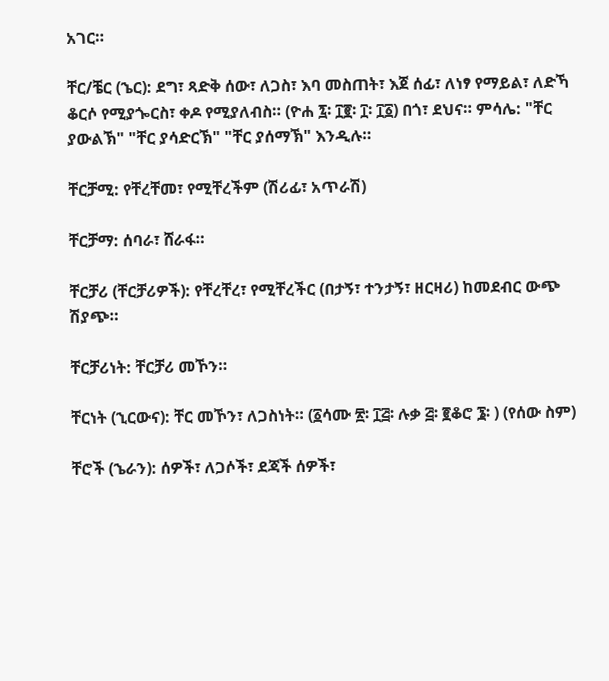አገር።

ቸር/ቼር (ኄር): ደግ፣ ጻድቅ ሰው፣ ለጋስ፣ እባ መስጠት፣ እጀ ሰፊ፣ ለነፃ የማይል፣ ለድኻ ቆርሶ የሚያጐርስ፣ ቀዶ የሚያለብስ። (ዮሐ ፯፡ ፲፪፡ ፲፡ ፲፩) በጎ፣ ደህና። ምሳሌ: "ቸር ያውልኽ" "ቸር ያሳድርኽ" "ቸር ያሰማኽ" እንዲሉ።

ቸርቻሚ: የቸረቸመ፣ የሚቸረችም (ሽሪፊ፣ አጥራሽ)

ቸርቻማ: ሰባራ፣ ሸራፋ።

ቸርቻሪ (ቸርቻሪዎች): የቸረቸረ፣ የሚቸረችር (በታኝ፣ ተንታኝ፣ ዘርዛሪ) ከመደብር ውጭ ሽያጭ።

ቸርቻሪነት: ቸርቻሪ መኾን።

ቸርነት (ኂርውና): ቸር መኾን፣ ለጋስነት። (፩ሳሙ ፳፡ ፲፭፡ ሉቃ ፭፡ ፪ቆሮ ፮፡ ) (የሰው ስም)

ቸሮች (ኄራን): ሰዎች፣ ለጋሶች፣ ደጃች ሰዎች፣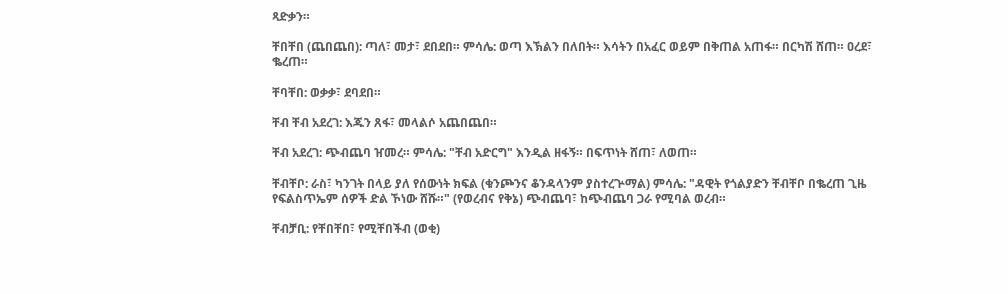ጻድቃን።

ቸበቸበ (ጨበጨበ): ጣለ፣ መታ፣ ደበደበ። ምሳሌ: ወጣ እኽልን በለበት። እሳትን በአፈር ወይም በቅጠል አጠፋ። በርካሽ ሸጠ። ዐረደ፣ ቈረጠ።

ቸባቸበ: ወቃቃ፣ ደባደበ።

ቸብ ቸብ አደረገ: እጁን ጸፋ፣ መላልሶ አጨበጨበ።

ቸብ አደረገ: ጭብጨባ ዠመረ። ምሳሌ: "ቸብ አድርግ" እንዲል ዘፋኝ። በፍጥነት ሸጠ፣ ለወጠ።

ቸብቸቦ: ራስ፣ ካንገት በላይ ያለ የሰውነት ክፍል (ቁንጮንና ቆንዳላንም ያስተረጕማል) ምሳሌ: "ዳዊት የጎልያድን ቸብቸቦ በቈረጠ ጊዜ የፍልስጥኤም ሰዎች ድል ኾነው ሸሹ።" (የወረብና የቅኔ) ጭብጨባ፣ ከጭብጨባ ጋራ የሚባል ወረብ።

ቸብቻቢ: የቸበቸበ፣ የሚቸበችብ (ወቂ)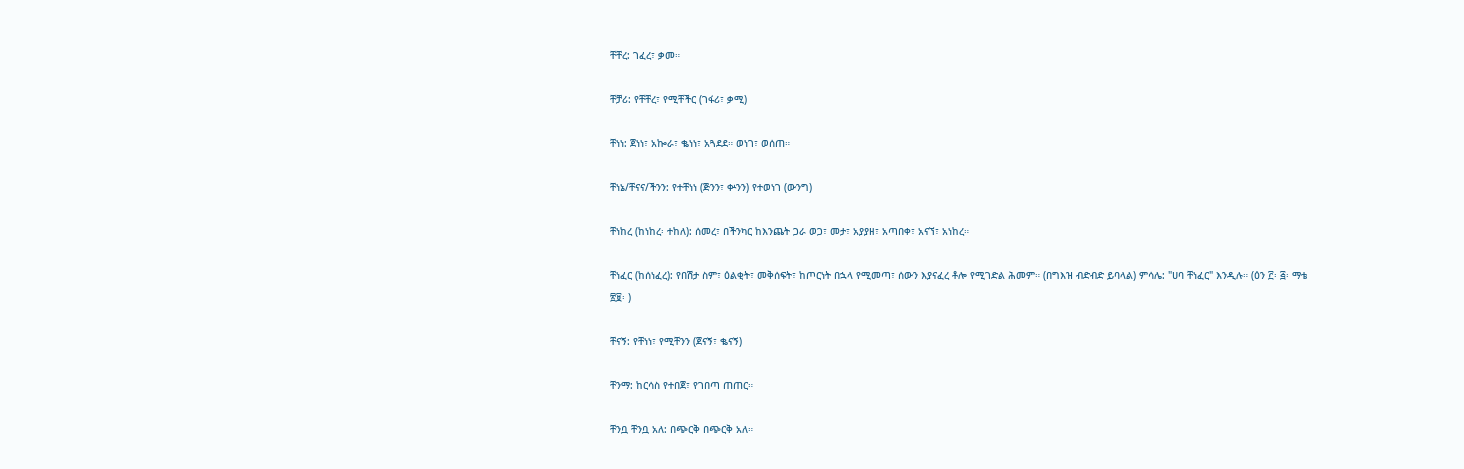ቸቸረ: ገፈረ፣ ቃመ።

ቸቻሪ: የቸቸረ፣ የሚቸችር (ገፋሪ፣ ቃሚ)

ቸነነ: ጀነነ፣ አኰራ፣ ቈነነ፣ አጓደደ። ወነገ፣ ወሰጠ።

ቸነኔ/ቸናና/ችንን: የተቸነነ (ጅንን፣ ቍንን) የተወነገ (ውንግ)

ቸነከረ (ከነከረ፡ ተከለ): ሰመረ፣ በችንካር ከእንጨት ጋራ ወጋ፣ መታ፣ አያያዘ፣ አጣበቀ፣ አናኘ፣ አነከረ።

ቸነፈር (ከሰነፈረ): የበሽታ ስም፣ ዕልቂት፣ መቅሰፍት፣ ከጦርነት በኋላ የሚመጣ፣ ሰውን እያናፈረ ቶሎ የሚገድል ሕመም። (በግእዝ ብድብድ ይባላል) ምሳሌ: "ሀባ ቸነፈር" እንዲሉ። (ዕን ፫፡ ፭፡ ማቴ ፳፱፡ )

ቸናኝ: የቸነነ፣ የሚቸንን (ጀናኝ፣ ቈናኝ)

ቸንማ: ከርሳስ የተበጀ፣ የገበጣ ጠጠር።

ቸንቧ ቸንቧ አለ: በጭርቅ በጭርቅ አለ።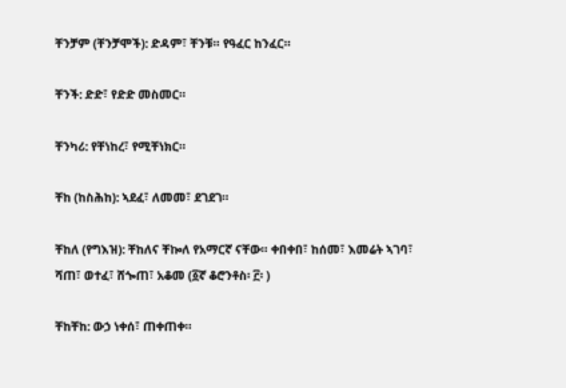ቸንቻም (ቸንቻሞች): ድዳም፣ ቸንቹ። የዓፈር ከንፈር።

ቸንች: ድድ፣ የድድ መስመር።

ቸንካሪ: የቸነከረ፣ የሚቸነክር።

ቸከ (ከስሕከ): ኣደፈ፣ ለመመ፣ ደገደገ።

ቸከለ (የግእዝ): ቸከለና ቸኰለ የአማርኛ ናቸው። ቀበቀበ፣ ከሰመ፣ እመሬት ኣገባ፣ ሻጠ፣ ወተፈ፣ ሸጐጠ፣ አቆመ (፩ኛ ቆሮንቶስ፡ ፫፡ )

ቸከቸከ: ውኃ ነቀሰ፣ ጠቀጠቀ።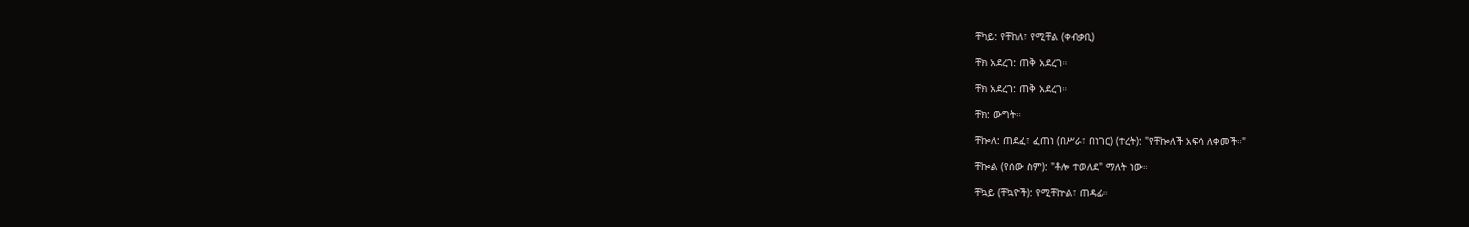ቸካይ: የቸከለ፣ የሚቸል (ቀብቃቢ)

ቸክ አደረገ: ጠቅ አደረገ።

ቸክ አደረገ: ጠቅ አደረገ።

ቸክ: ውግት።

ቸኰለ: ጠደፈ፣ ፈጠነ (በሥራ፣ በነገር) (ተረት): "የቸኰለች አፍሳ ለቀመች።"

ቸኰል (የሰው ስም): "ቶሎ ተወለደ" ማለት ነው።

ቸኳይ (ቸኳዮች): የሚቸኵል፣ ጠዳፊ።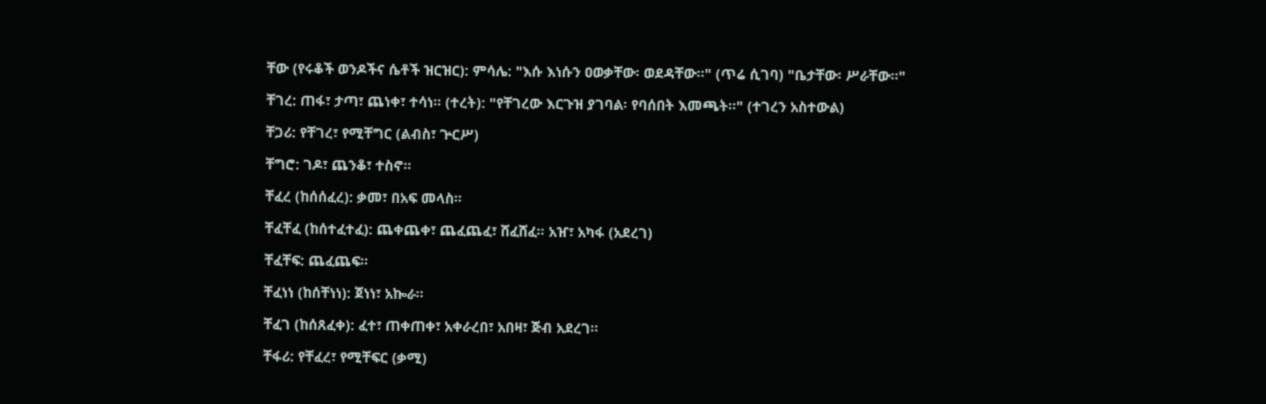ቸው (የሩቆች ወንዶችና ሴቶች ዝርዝር): ምሳሌ: "እሱ እነሱን ዐወቃቸው፡ ወደዳቸው።" (ጥሬ ሲገባ) "ቤታቸው፡ ሥራቸው።"

ቸገረ: ጠፋ፣ ታጣ፣ ጨነቀ፣ ተሳነ። (ተረት): "የቸገረው እርጉዝ ያገባል፡ የባሰበት እመጫት።" (ተገረን አስተውል)

ቸጋሪ: የቸገረ፣ የሚቸግር (ልብስ፣ ጕርሥ)

ቸግሮ: ገዶ፣ ጨንቆ፣ ተስኖ።

ቸፈረ (ከሰሰፈረ): ቃመ፣ በአፍ መላስ።

ቸፈቸፈ (ከሰተፈተፈ): ጨቀጨቀ፣ ጨፈጨፈ፣ ሸፈሸፈ። አዠ፣ አካፋ (አደረገ)

ቸፈቸፍ: ጨፈጨፍ።

ቸፈነነ (ከሰቸነነ): ጀነነ፣ አኰራ።

ቸፈገ (ከሰጸፈቀ): ፈተ፣ ጠቀጠቀ፣ አቀራረበ፣ አበዛ፣ ጅብ አደረገ።

ቸፋሪ: የቸፈረ፣ የሚቸፍር (ቃሚ)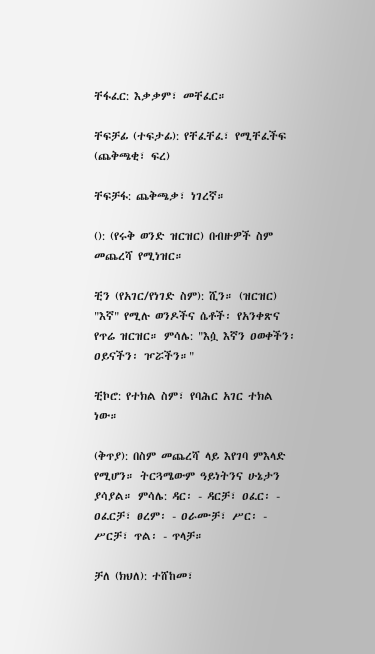ቸፋፈር: እቃቃም፣ መቸፈር።

ቸፍቻፊ (ተፍታፊ): የቸፈቸፈ፣ የሚቸፈችፍ (ጨቅጫቂ፣ ፍረ)

ቸፍቻፋ: ጨቅጫቃ፣ ነገረኛ።

(): (የሩቅ ወንድ ዝርዝር) በብዙዎች ስም መጨረሻ የሚነዝር።

ቺን (የአገር/የነገድ ስም): ሺን። (ዝርዝር) "እኛ" የሚሉ ወንዶችና ሴቶች፡ የአንቀጽና የጥሬ ዝርዝር። ምሳሌ: "እሷ እኛን ዐወቀችን፡ ዐይናችን፡ ዦሯችን።"

ቺኮሮ: የተክል ስም፣ የባሕር አገር ተክል ነው።

(ቅጥያ): በስም መጨረሻ ላይ እየገባ ምእላድ የሚሆን። ትርጓሜውም ዓይነትንና ሁኔታን ያሳያል። ምሳሌ: ዳር፡ - ዳርቻ፣ ዐፈር፡ - ዐፈርቻ፣ ፀረም፡ - ዐራሙቻ፣ ሥር፡ - ሥርቻ፣ ጥል፡ - ጥላቻ።

ቻለ (ክህለ): ተሸከመ፣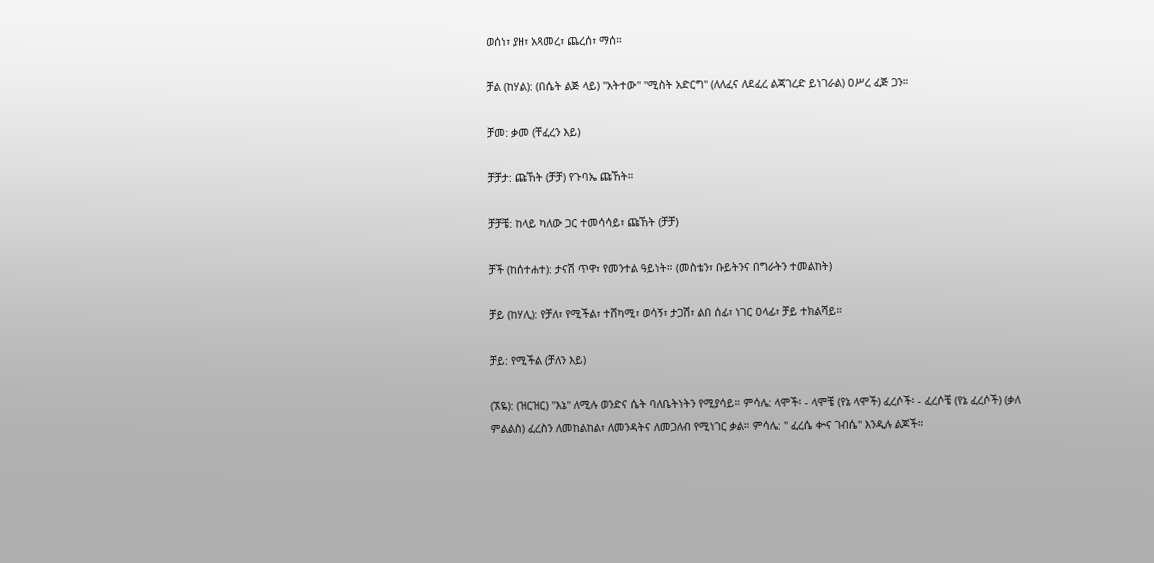ወሰነ፣ ያዘ፣ አጻመረ፣ ጨረሰ፣ ማሰ።

ቻል (ከሃል): (በሴት ልጅ ላይ) "አትተው" "ሚስት አድርግ" (ለለፈና ለደፈረ ልጃገረድ ይነገራል) ዐሥረ ፈጅ ጋን።

ቻመ: ቃመ (ቸፈረን እይ)

ቻቻታ: ጩኸት (ቻቻ) የጉባኤ ጩኸት።

ቻቻቼ: ከላይ ካለው ጋር ተመሳሳይ፣ ጩኸት (ቻቻ)

ቻች (ከሰተሐተ): ታናሽ ጥዋ፣ የመንተል ዓይነት። (መስቴን፣ ቡይትንና በግራትን ተመልከት)

ቻይ (ከሃሊ): የቻለ፣ የሚችል፣ ተሸካሚ፣ ወሳኝ፣ ታጋሽ፣ ልበ ሰፊ፣ ነገር ዐላፊ፣ ቻይ ተክልሻይ።

ቻይ: የሚችል (ቻለን እይ)

(ኧዬ): (ዝርዝር) "እኔ" ለሚሉ ወንድና ሴት ባለቤትነትን የሚያሳይ። ምሳሌ: ላሞች፡ - ላሞቼ (የኔ ላሞች) ፈረሶች፡ - ፈረሶቼ (የኔ ፈረሶች) (ቃለ ምልልስ) ፈረስን ለመከልከል፣ ለመንዳትና ለመጋለብ የሚነገር ቃል። ምሳሌ: " ፈረሴ ቍና ገብሴ" እንዲሉ ልጆች።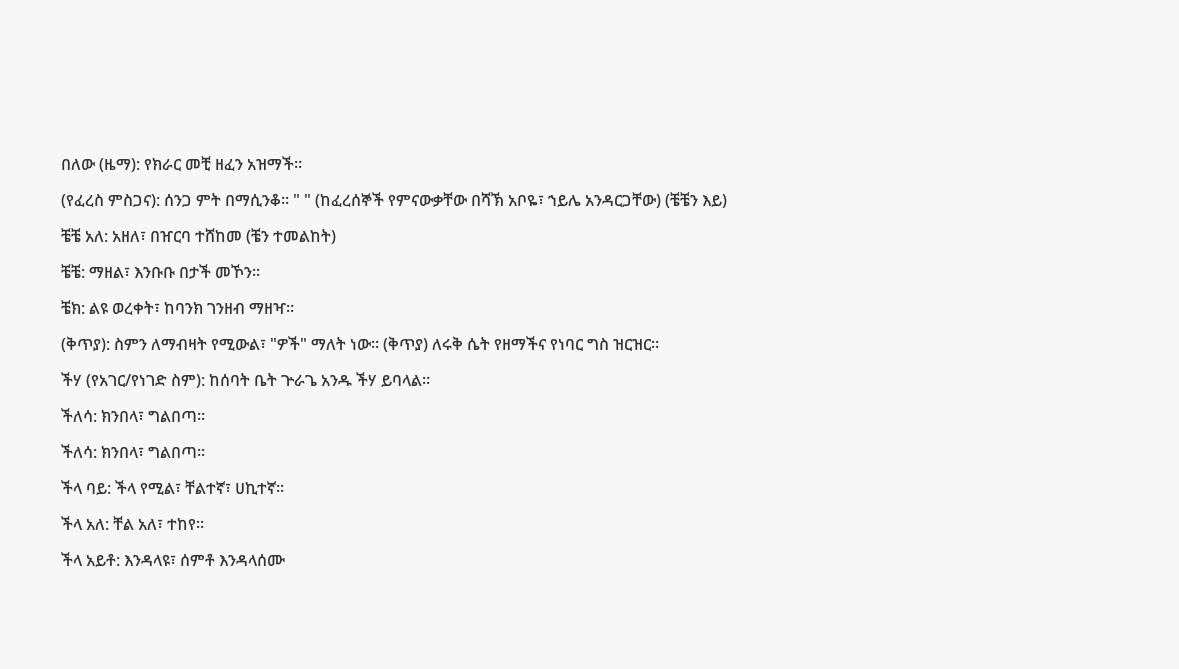በለው (ዜማ): የክራር መቺ ዘፈን አዝማች።

(የፈረስ ምስጋና): ሰንጋ ምት በማሲንቆ። " " (ከፈረሰኞች የምናውቃቸው በሻኽ አቦዬ፣ ኀይሌ አንዳርጋቸው) (ቼቼን እይ)

ቼቼ አለ: አዘለ፣ በዠርባ ተሸከመ (ቼን ተመልከት)

ቼቼ: ማዘል፣ እንቡቡ በታች መኾን።

ቼክ: ልዩ ወረቀት፣ ከባንክ ገንዘብ ማዘዣ።

(ቅጥያ): ስምን ለማብዛት የሚውል፣ "ዎች" ማለት ነው። (ቅጥያ) ለሩቅ ሴት የዘማችና የነባር ግስ ዝርዝር።

ችሃ (የአገር/የነገድ ስም): ከሰባት ቤት ጕራጌ አንዱ ችሃ ይባላል።

ችለሳ: ክንበላ፣ ግልበጣ።

ችለሳ: ክንበላ፣ ግልበጣ።

ችላ ባይ: ችላ የሚል፣ ቸልተኛ፣ ሀኪተኛ።

ችላ አለ: ቸል አለ፣ ተከየ።

ችላ አይቶ: እንዳላዩ፣ ሰምቶ እንዳላሰሙ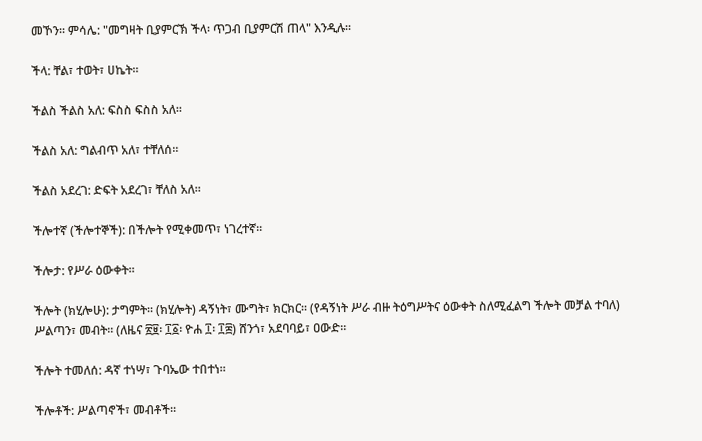መኾን። ምሳሌ: "መግዛት ቢያምርኽ ችላ፡ ጥጋብ ቢያምርሽ ጠላ" እንዲሉ።

ችላ: ቸል፣ ተወት፣ ሀኬት።

ችልስ ችልስ አለ: ፍስስ ፍስስ አለ።

ችልስ አለ: ግልብጥ አለ፣ ተቸለሰ።

ችልስ አደረገ: ድፍት አደረገ፣ ቸለስ አለ።

ችሎተኛ (ችሎተኞች): በችሎት የሚቀመጥ፣ ነገረተኛ።

ችሎታ: የሥራ ዕውቀት።

ችሎት (ክሂሎሁ): ታግምት። (ክሂሎት) ዳኝነት፣ ሙግት፣ ክርክር። (የዳኝነት ሥራ ብዙ ትዕግሥትና ዕውቀት ስለሚፈልግ ችሎት መቻል ተባለ) ሥልጣን፣ መብት። (ለዜና ፳፱፡ ፲፩፡ ዮሐ ፲፡ ፲፰) ሸንጎ፣ አደባባይ፣ ዐውድ።

ችሎት ተመለሰ: ዳኛ ተነሣ፣ ጉባኤው ተበተነ።

ችሎቶች: ሥልጣኖች፣ መብቶች።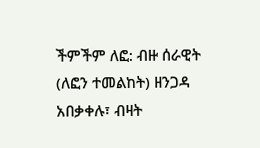ችምችም ለፎ: ብዙ ሰራዊት (ለፎን ተመልከት) ዘንጋዳ አበቃቀሉ፣ ብዛት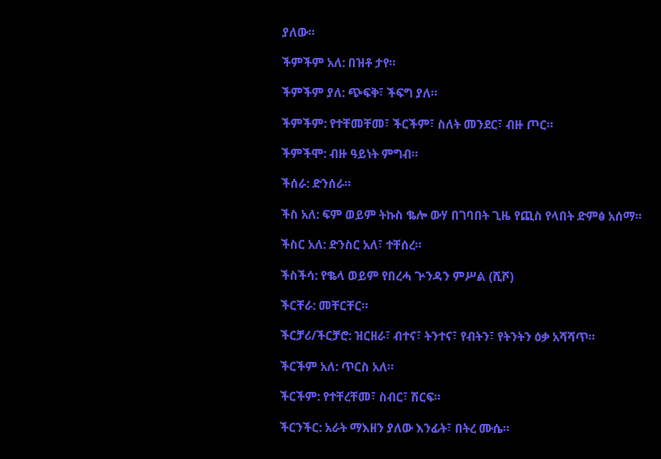ያለው።

ችምችም አለ: በዝቶ ታየ።

ችምችም ያለ: ጭፍቅ፣ ችፍግ ያለ።

ችምችም: የተቸመቸመ፣ ችርችም፣ ስለት መንደር፣ ብዙ ጦር።

ችምችሞ: ብዙ ዓይነት ምግብ።

ችሰራ: ድንሰራ።

ችስ አለ: ፍም ወይም ትኩስ ቈሎ ውሃ በገባበት ጊዜ የጪስ የላበት ድምፅ አሰማ።

ችስር አለ: ድንስር አለ፣ ተቸሰረ።

ችስችሳ: የቈላ ወይም የበረሓ ጕንዳን ምሥል (ሺሾ)

ችርቸራ: መቸርቸር።

ችርቻሪ/ችርቻሮ: ዝርዘራ፣ ብተና፣ ትንተና፣ የብትን፣ የትንትን ዕቃ አሻሻጥ።

ችርችም አለ: ጥርስ አለ።

ችርችም: የተቸረቸመ፣ ስብር፣ ሽርፍ።

ችርንችር: አራት ማእዘን ያለው እንፊት፣ በትረ ሙሴ።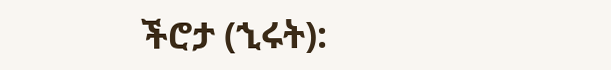ችሮታ (ኂሩት):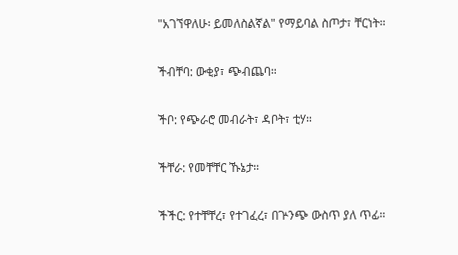"አገኘዋለሁ፡ ይመለስልኛል" የማይባል ስጦታ፣ ቸርነት።

ችብቸባ: ውቂያ፣ ጭብጨባ።

ችቦ: የጭራሮ መብራት፣ ዳቦት፣ ቲሃ።

ችቸራ: የመቸቸር ኹኔታ።

ችችር: የተቸቸረ፣ የተገፈረ፣ በጕንጭ ውስጥ ያለ ጥፊ።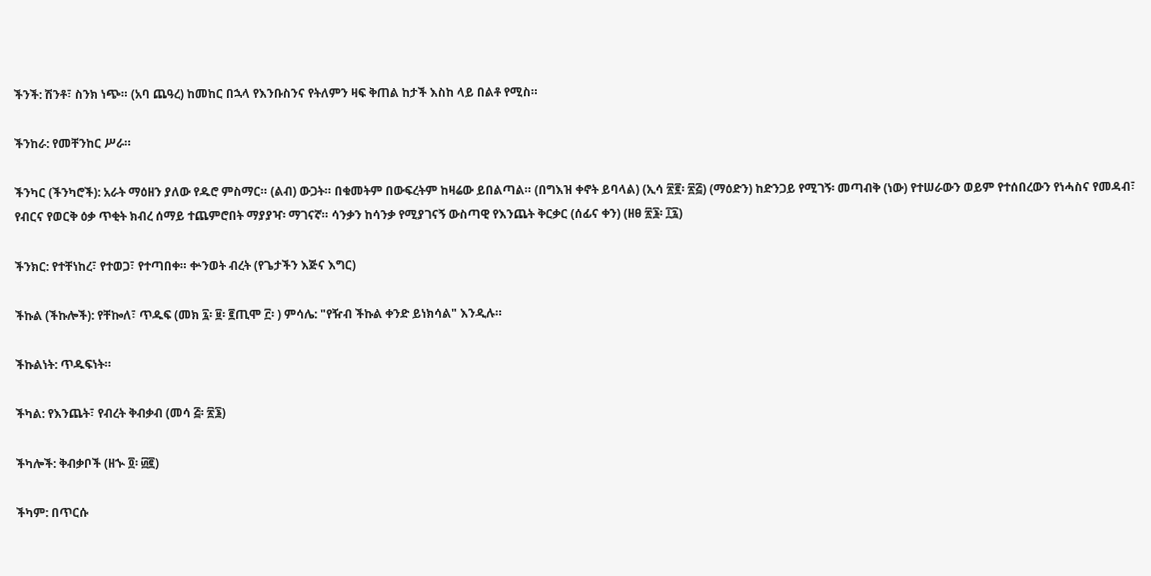ችንች: ሽንቶ፣ ስንክ ነጭ። (አባ ጨዓረ) ከመከር በኋላ የእንቡስንና የትለምን ዛፍ ቅጠል ከታች እስከ ላይ በልቶ የሚስ።

ችንከራ: የመቸንከር ሥራ።

ችንካር (ችንካሮች): አራት ማዕዘን ያለው የዱሮ ምስማር። (ልብ) ውጋት። በቁመትም በውፍረትም ከዛሬው ይበልጣል። (በግእዝ ቀኖት ይባላል) (ኢሳ ፳፪፡ ፳፭) (ማዕድን) ከድንጋይ የሚገኝ፡ መጣብቅ (ነው) የተሠራውን ወይም የተሰበረውን የነሓስና የመዳብ፣ የብርና የወርቅ ዕቃ ጥቂት ክብረ ሰማይ ተጨምሮበት ማያያዣ፡ ማገናኛ። ሳንቃን ከሳንቃ የሚያገናኝ ውስጣዊ የእንጨት ቅርቃር (ሰፊና ቀን) (ዘፀ ፳፮፡ ፲፯)

ችንክር: የተቸነከረ፣ የተወጋ፣ የተጣበቀ። ቍንወት ብረት (የጌታችን እጅና እግር)

ችኩል (ችኩሎች): የቸኰለ፣ ጥዱፍ (መክ ፯፡ ፱፡ ፪ጢሞ ፫፡ ) ምሳሌ: "የዥብ ችኩል ቀንድ ይነክሳል" እንዲሉ።

ችኩልነት: ጥዱፍነት።

ችካል: የእንጨት፣ የብረት ቅብቃብ (መሳ ፭፡ ፳፮)

ችካሎች: ቅብቃቦች (ዘኍ ፬፡ ፴፪)

ችካም: በጥርሱ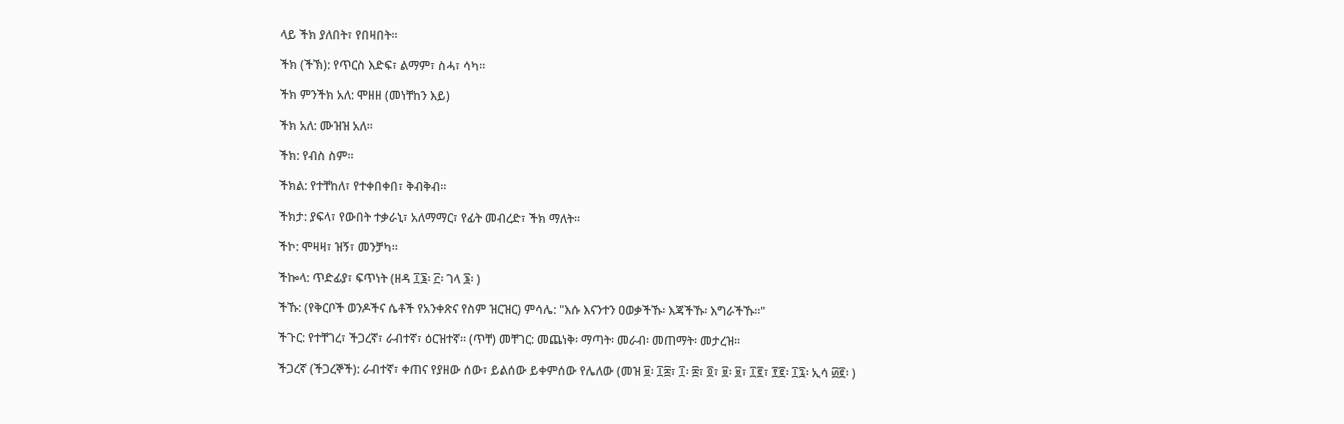ላይ ችክ ያለበት፣ የበዛበት።

ችክ (ችኽ): የጥርስ እድፍ፣ ልማም፣ ስሓ፣ ሳካ።

ችክ ምንችክ አለ: ሞዘዘ (መነቸከን እይ)

ችክ አለ: ሙዝዝ አለ።

ችክ: የብስ ስም።

ችክል: የተቸከለ፣ የተቀበቀበ፣ ቅብቅብ።

ችክታ: ያፍላ፣ የውበት ተቃራኒ፣ አለማማር፣ የፊት መብረድ፣ ችክ ማለት።

ችኮ: ሞዛዛ፣ ዝኝ፣ መንቻካ።

ችኰላ: ጥድፊያ፣ ፍጥነት (ዘዳ ፲፮፡ ፫፡ ገላ ፮፡ )

ችኹ: (የቅርቦች ወንዶችና ሴቶች የአንቀጽና የስም ዝርዝር) ምሳሌ: "እሱ እናንተን ዐወቃችኹ፡ እጃችኹ፡ እግራችኹ።"

ችጉር: የተቸገረ፣ ችጋረኛ፣ ራብተኛ፣ ዕርዝተኛ። (ጥቸ) መቸገር: መጨነቅ፡ ማጣት፡ መራብ፡ መጠማት፡ መታረዝ።

ችጋረኛ (ችጋረኞች): ራብተኛ፣ ቀጠና የያዘው ሰው፣ ይልሰው ይቀምሰው የሌለው (መዝ ፱፡ ፲፰፣ ፲፡ ፰፣ ፬፣ ፱፡ ፱፣ ፲፪፣ ፻፪፡ ፲፯፡ ኢሳ ፴፪፡ )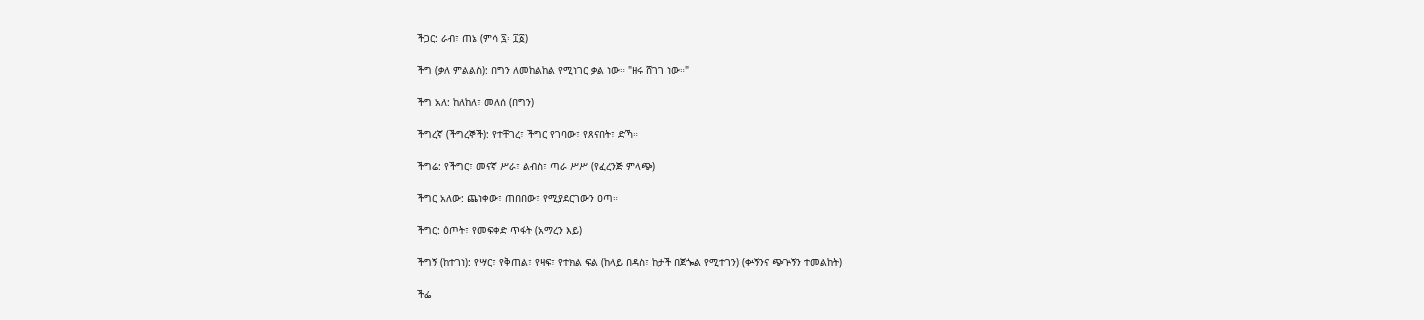ችጋር: ራብ፣ ጠኔ (ምሳ ፯፡ ፲፩)

ችግ (ቃለ ምልልስ): በግን ለመከልከል የሚነገር ቃል ነው። "ዘሩ ሸገገ ነው።"

ችግ አለ: ከለከለ፣ መለሰ (በግን)

ችግረኛ (ችግረኞች): የተቸገረ፣ ችግር የገባው፣ የጸናበት፣ ድኻ።

ችግሬ: የችግር፣ መናኛ ሥራ፣ ልብስ፣ ጣራ ሥሥ (የፈረንጅ ምላጭ)

ችግር አለው: ጨነቀው፣ ጠበበው፣ የሚያደርገውን ዐጣ።

ችግር: ዕጦት፣ የመፍቀድ ጥፋት (አማረን እይ)

ችግኝ (ከተገነ): የሣር፣ የቅጠል፣ የዛፍ፣ የተክል ፍል (ከላይ በዳስ፣ ከታች በጀጐል የሚተገን) (ቍኝንና ጭጕኝን ተመልከት)

ችፌ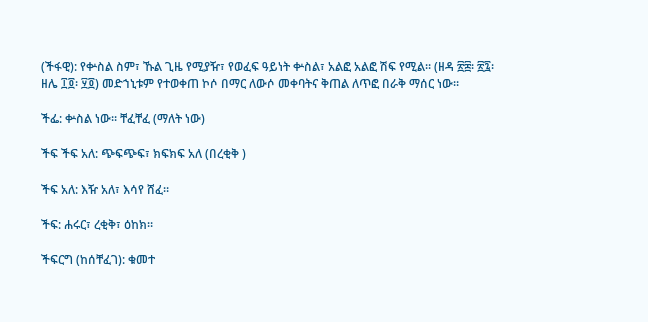(ችፋዊ): የቍስል ስም፣ ኹል ጊዜ የሚያዥ፣ የወፈፍ ዓይነት ቍስል፣ አልፎ አልፎ ሽፍ የሚል። (ዘዳ ፳፰፡ ፳፯፡ ዘሌ ፲፬፡ ፶፬) መድኀኒቱም የተወቀጠ ኮሶ በማር ለውሶ መቀባትና ቅጠል ለጥፎ በራቅ ማሰር ነው።

ችፌ: ቍስል ነው። ቸፈቸፈ (ማለት ነው)

ችፍ ችፍ አለ: ጭፍጭፍ፣ ክፍክፍ አለ (በረቂቅ )

ችፍ አለ: እዥ አለ፣ እሳየ ሸፈ።

ችፍ: ሐሩር፣ ረቂቅ፣ ዕከክ።

ችፍርግ (ከሰቸፈገ): ቁመተ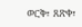ወርቅ፣ ጸጽቀ፣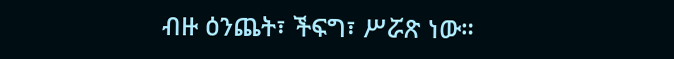ብዙ ዕንጨት፣ ችፍግ፣ ሥሯጽ ነው።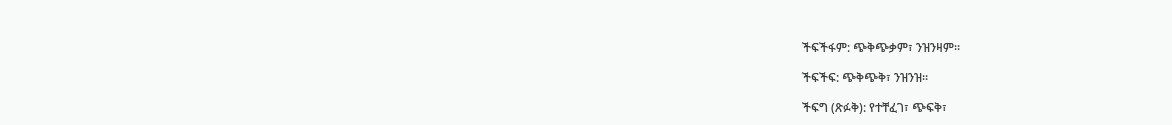ችፍችፋም: ጭቅጭቃም፣ ንዝንዛም።

ችፍችፍ: ጭቅጭቅ፣ ንዝንዝ።

ችፍግ (ጽፉቅ): የተቸፈገ፣ ጭፍቅ፣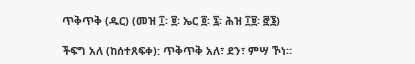ጥቅጥቅ (ዱር) (መዝ ፲፡ ፱፡ ኤር ፬፡ ፯፡ ሕዝ ፲፱፡ ፸፮)

ችፍግ አለ (ከሰተጸፍቀ): ጥቅጥቅ አለ፣ ደን፣ ምሣ ኾነ።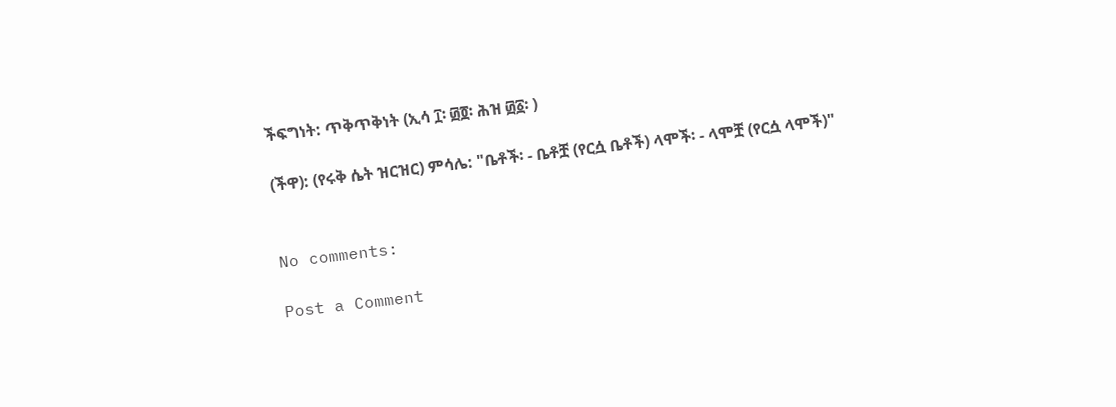ችፍግነት: ጥቅጥቅነት (ኢሳ ፲፡ ፴፬፡ ሕዝ ፴፩፡ )

(ችዋ): (የሩቅ ሴት ዝርዝር) ምሳሌ: "ቤቶች፡ - ቤቶቿ (የርሷ ቤቶች) ላሞች፡ - ላሞቿ (የርሷ ላሞች)"


No comments:

Post a Comment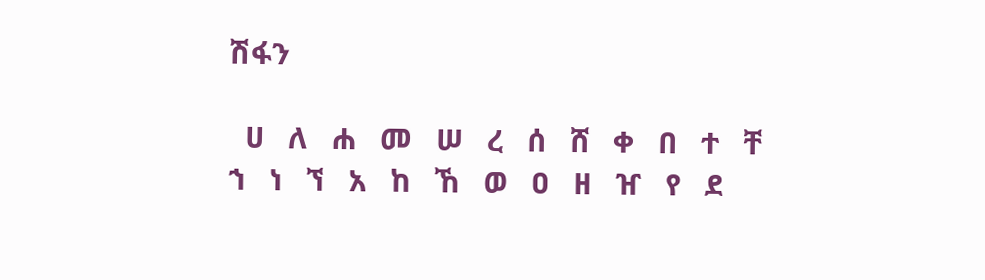ሽፋን

  ሀ   ለ   ሐ   መ   ሠ   ረ   ሰ   ሸ   ቀ   በ   ተ   ቸ   ኀ   ነ   ኘ   አ   ከ   ኸ   ወ   ዐ   ዘ   ዠ   የ   ደ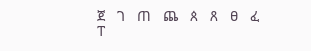ጀ   ገ   ጠ   ጨ   ጰ   ጸ   ፀ   ፈ   ፐ